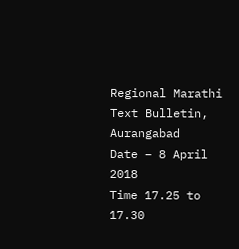Regional Marathi Text Bulletin,
Aurangabad
Date – 8 April 2018
Time 17.25 to 17.30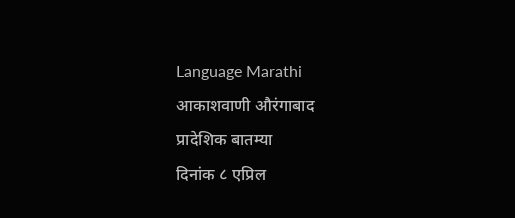Language Marathi
आकाशवाणी औरंगाबाद
प्रादेशिक बातम्या
दिनांक ८ एप्रिल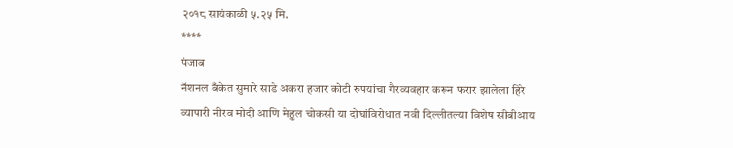२०१८ सायंकाळी ५.२५ मि.
****
पंजाब
नॅशनल बँकेत सुमारे साडे अकरा हजार कोटी रुपयांचा गैरव्यवहार करून फरार झालेला हिरे
व्यापारी नीरव मोदी आणि मेहुल चोकसी या दोघांविरोधात नवी दिल्लीतल्या विशेष सीबीआय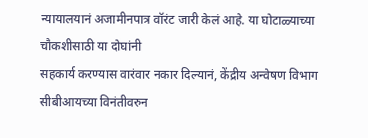न्यायालयानं अजामीनपात्र वॉरंट जारी केलं आहे. या घोटाळ्याच्या चौकशीसाठी या दोघांनी
सहकार्य करण्यास वारंवार नकार दिल्यानं, केंद्रीय अन्वेषण विभाग सीबीआयच्या विनंतीवरुन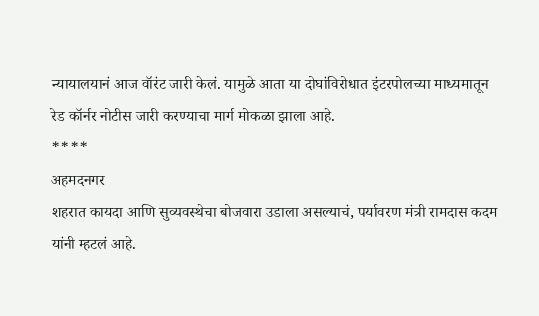न्यायालयानं आज वॉरंट जारी केलं. यामुळे आता या दोघांविरोधात इंटरपोलच्या माध्यमातून
रेड कॉर्नर नोटीस जारी करण्याचा मार्ग मोकळा झाला आहे.
****
अहमदनगर
शहरात कायदा आणि सुव्यवस्थेचा बोजवारा उडाला असल्याचं, पर्यावरण मंत्री रामदास कदम
यांनी म्हटलं आहे.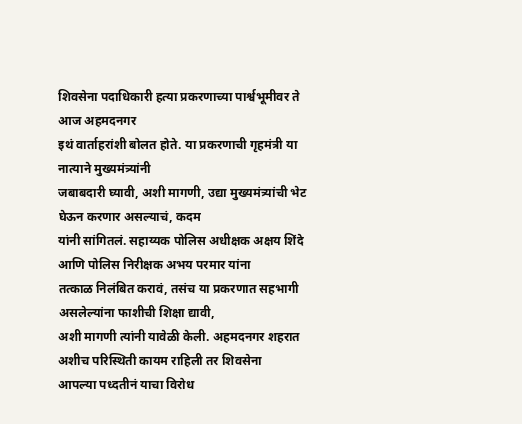शिवसेना पदाधिकारी हत्या प्रकरणाच्या पार्श्वभूमीवर ते आज अहमदनगर
इथं वार्ताहरांशी बोलत होते. या प्रकरणाची गृहमंत्री या नात्याने मुख्यमंत्र्यांनी
जबाबदारी घ्यावी, अशी मागणी, उद्या मुख्यमंत्र्यांची भेट घेऊन करणार असल्याचं, कदम
यांनी सांगितलं. सहाय्यक पोलिस अधीक्षक अक्षय शिंदे आणि पोलिस निरीक्षक अभय परमार यांना
तत्काळ निलंबित करावं, तसंच या प्रकरणात सहभागी असलेल्यांना फाशीची शिक्षा द्यावी,
अशी मागणी त्यांनी यावेळी केली. अहमदनगर शहरात अशीच परिस्थिती कायम राहिली तर शिवसेना
आपल्या पध्दतीनं याचा विरोध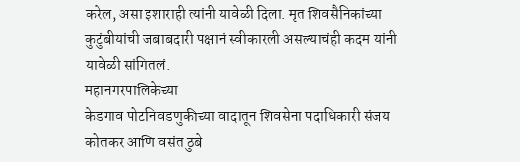करेल, असा इशाराही त्यांनी यावेळी दिला. मृत शिवसैनिकांच्या
कुटुंबीयांची जबाबदारी पक्षानं स्वीकारली असल्याचंही कदम यांनी यावेळी सांगितलं.
महानगरपालिकेच्या
केडगाव पोटनिवडणुकीच्या वादातून शिवसेना पदाधिकारी संजय कोतकर आणि वसंत ठुबे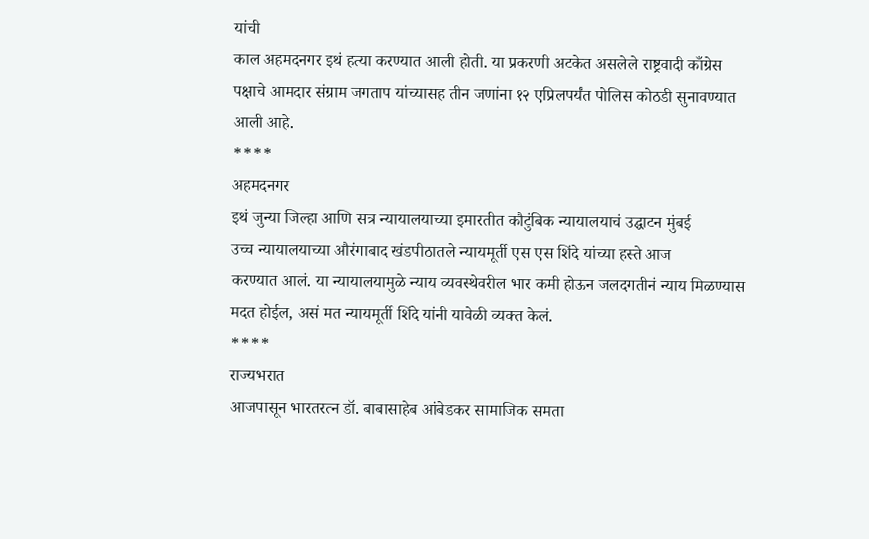यांची
काल अहमदनगर इथं हत्या करण्यात आली होती. या प्रकरणी अटकेत असलेले राष्ट्रवादी काँग्रेस
पक्षाचे आमदार संग्राम जगताप यांच्यासह तीन जणांना १२ एप्रिलपर्यंत पोलिस कोठडी सुनावण्यात
आली आहे.
****
अहमदनगर
इथं जुन्या जिल्हा आणि सत्र न्यायालयाच्या इमारतीत कौटुंबिक न्यायालयाचं उद्घाटन मुंबई
उच्च न्यायालयाच्या औरंगाबाद खंडपीठातले न्यायमूर्ती एस एस शिंदे यांच्या हस्ते आज
करण्यात आलं. या न्यायालयामुळे न्याय व्यवस्थेवरील भार कमी होऊन जलदगतीनं न्याय मिळण्यास
मदत होईल, असं मत न्यायमूर्ती शिंदे यांनी यावेळी व्यक्त केलं.
****
राज्यभरात
आजपासून भारतरत्न डॉ. बाबासाहेब आंबेडकर सामाजिक समता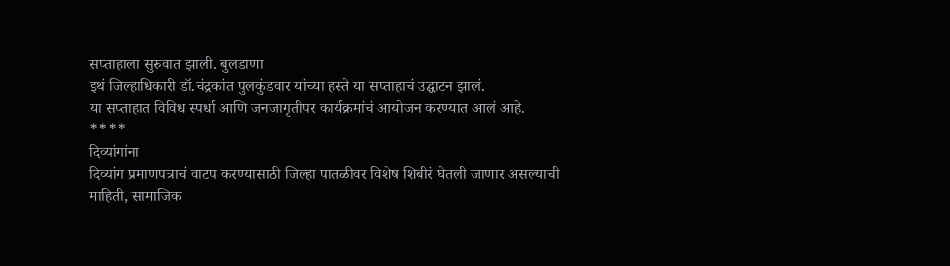सप्ताहाला सुरुवात झाली. बुलडाणा
इथं जिल्हाधिकारी डॉ.चंद्रकांत पुलकुंडवार यांच्या हस्ते या सप्ताहाचं उद्घाटन झालं.
या सप्ताहात विविध स्पर्धा आणि जनजागृतीपर कार्यक्रमांचं आयोजन करण्यात आलं आहे.
****
दिव्यांगांना
दिव्यांग प्रमाणपत्राचं वाटप करण्यासाठी जिल्हा पातळीवर विशेष शिबीरं घेतली जाणार असल्याची
माहिती, सामाजिक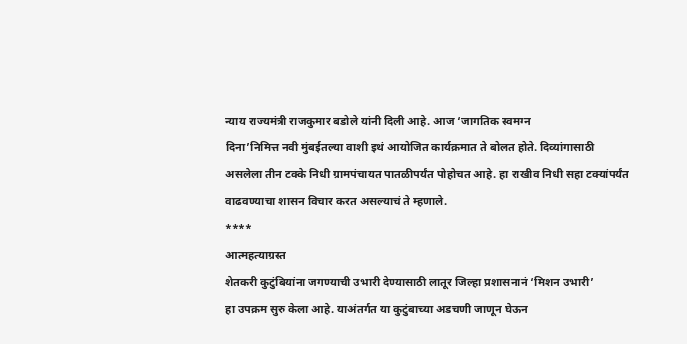न्याय राज्यमंत्री राजकुमार बडोले यांनी दिली आहे. आज ‘जागतिक स्वमग्न
दिना’निमित्त नवी मुंबईतल्या वाशी इथं आयोजित कार्यक्रमात ते बोलत होते. दिव्यांगासाठी
असलेला तीन टक्के निधी ग्रामपंचायत पातळीपर्यंत पोहोचत आहे. हा राखीव निधी सहा टक्यांपर्यंत
वाढवण्याचा शासन विचार करत असल्याचं ते म्हणाले.
****
आत्महत्याग्रस्त
शेतकरी कुटुंबियांना जगण्याची उभारी देण्यासाठी लातूर जिल्हा प्रशासनानं ‘मिशन उभारी’
हा उपक्रम सुरु केला आहे. याअंतर्गत या कुटुंबाच्या अडचणी जाणून घेऊन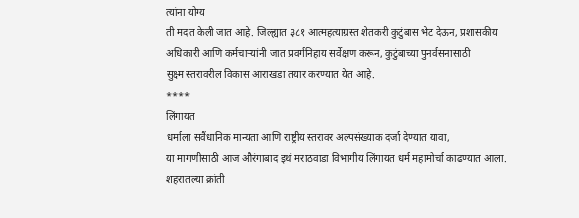त्यांना योग्य
ती मदत केली जात आहे. जिल्ह्यात ३८१ आत्महत्याग्रस्त शेतकरी कुटुंबास भेट देऊन, प्रशासकीय
अधिकारी आणि कर्मचाऱ्यांनी जात प्रवर्गनिहाय सर्वेक्षण करून, कुटुंबाच्या पुनर्वसनासाठी
सुक्ष्म स्तरावरील विकास आराखडा तयार करण्यात येत आहे.
****
लिंगायत
धर्माला सवैंधानिक मान्यता आणि राष्ट्रीय स्तरावर अल्पसंख्याक दर्जा देण्यात यावा,
या मागणीसाठी आज औरंगाबाद इथं मराठवाडा विभागीय लिंगायत धर्म महामोर्चा काढण्यात आला.
शहरातल्या क्रांती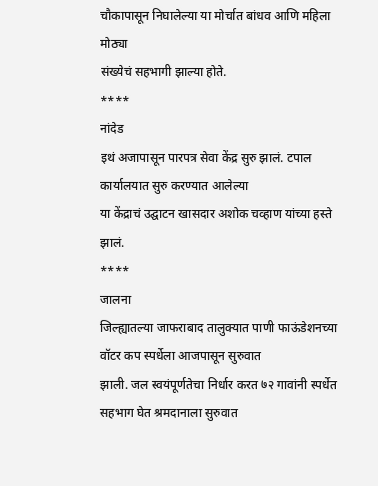चौकापासून निघालेल्या या मोर्चात बांधव आणि महिला मोठ्या
संख्येचं सहभागी झाल्या होते.
****
नांदेड
इथं अजापासून पारपत्र सेवा केंद्र सुरु झालं. टपाल कार्यालयात सुरु करण्यात आलेल्या
या केंद्राचं उद्घाटन खासदार अशोक चव्हाण यांच्या हस्ते झालं.
****
जालना
जिल्ह्यातल्या जाफराबाद तालुक्यात पाणी फाऊंडेशनच्या वॉटर कप स्पर्धेला आजपासून सुरुवात
झाली. जल स्वयंपूर्णतेचा निर्धार करत ७२ गावांनी स्पर्धेत सहभाग घेत श्रमदानाला सुरुवात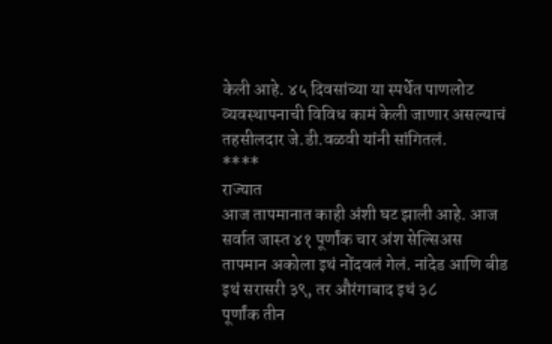केली आहे. ४५ दिवसांच्या या स्पर्धेत पाणलोट व्यवस्थापनाची विविध कामं केली जाणार असल्याचं
तहसीलदार जे.डी.वळवी यांनी सांगितलं.
****
राज्यात
आज तापमानात काही अंशी घट झाली आहे. आज सर्वात जास्त ४१ पूर्णांक चार अंश सेल्सिअस
तापमान अकोला इथं नोंदवलं गेलं. नांदेड आणि बीड इथं सरासरी ३९, तर औरंगाबाद इथं ३८
पूर्णांक तीन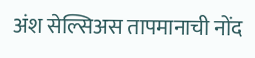अंश सेल्सिअस तापमानाची नोंद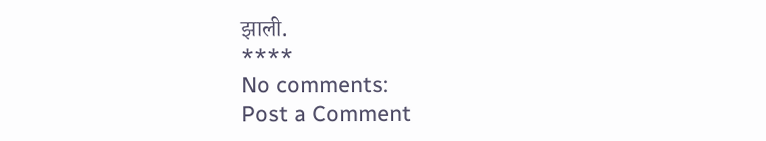झाली.
****
No comments:
Post a Comment